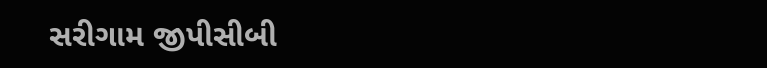સરીગામ જીપીસીબી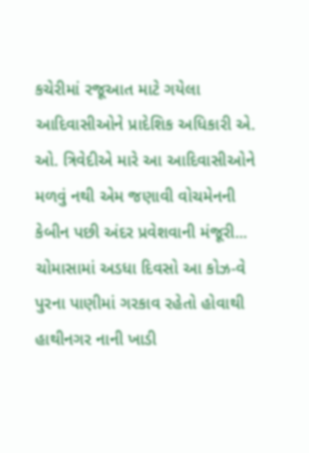કચેરીમાં રજૂઆત માટે ગયેલા આદિવાસીઓને પ્રાદેશિક અધિકારી એ. ઓ. ત્રિવેદીએ મારે આ આદિવાસીઓને મળવું નથી એમ જણાવી વોચમેનની કેબીન પછી અંદર પ્રવેશવાની મંજૂરી...
ચોમાસામાં અડધા દિવસો આ કોઝ-વે પુરના પાણીમાં ગરકાવ રહેતો હોવાથી હાથીનગર નાની ખાડી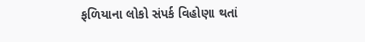ફળિયાના લોકો સંપર્ક વિહોણા થતાં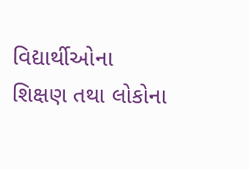વિદ્યાર્થીઓના શિક્ષણ તથા લોકોના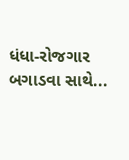ધંધા-રોજગાર બગાડવા સાથે...